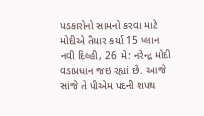પડકારોનો સામનો કરવા માટે મોદીએ તૈયાર કર્યા 15 પ્લાન
નવી દિલ્હી, 26 મે: નરેન્દ્ર મોદી વડાપ્રધાન જઇ રહ્યાં છે. આજે સાંજે તે પીએમ પદની શપથ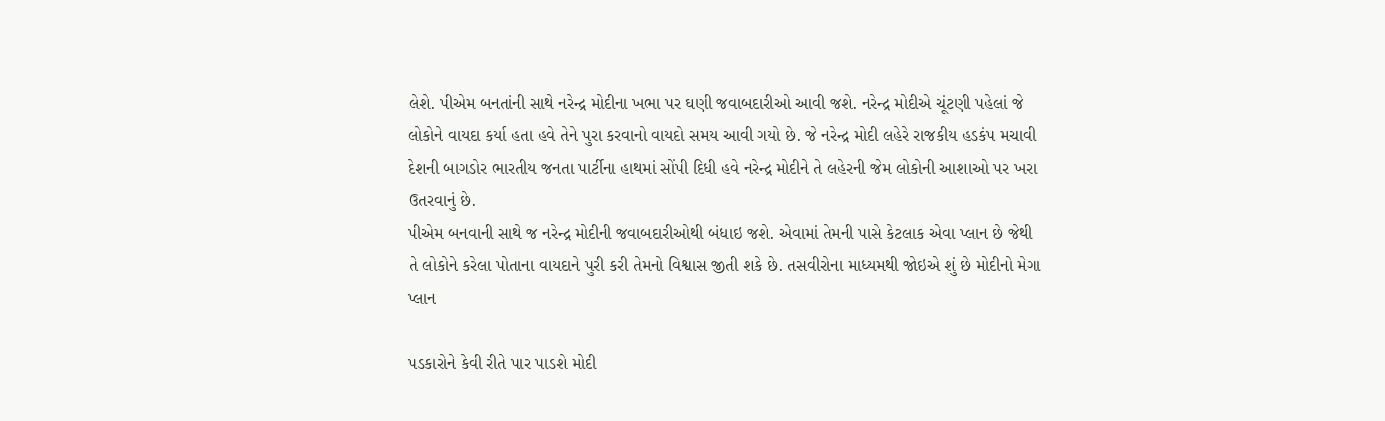લેશે. પીએમ બનતાંની સાથે નરેન્દ્ર મોદીના ખભા પર ઘણી જવાબદારીઓ આવી જશે. નરેન્દ્ર મોદીએ ચૂંટણી પહેલાં જે લોકોને વાયદા કર્યા હતા હવે તેને પુરા કરવાનો વાયદો સમય આવી ગયો છે. જે નરેન્દ્ર મોદી લહેરે રાજકીય હડકંપ મચાવી દેશની બાગડોર ભારતીય જનતા પાર્ટીના હાથમાં સોંપી દિધી હવે નરેન્દ્ર મોદીને તે લહેરની જેમ લોકોની આશાઓ પર ખરા ઉતરવાનું છે.
પીએમ બનવાની સાથે જ નરેન્દ્ર મોદીની જવાબદારીઓથી બંધાઇ જશે. એવામાં તેમની પાસે કેટલાક એવા પ્લાન છે જેથી તે લોકોને કરેલા પોતાના વાયદાને પુરી કરી તેમનો વિશ્વાસ જીતી શકે છે. તસવીરોના માધ્યમથી જોઇએ શું છે મોદીનો મેગા પ્લાન

પડકારોને કેવી રીતે પાર પાડશે મોદી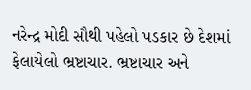નરેન્દ્ર મોદી સૌથી પહેલો પડકાર છે દેશમાં ફેલાયેલો ભ્રષ્ટાચાર. ભ્રષ્ટાચાર અને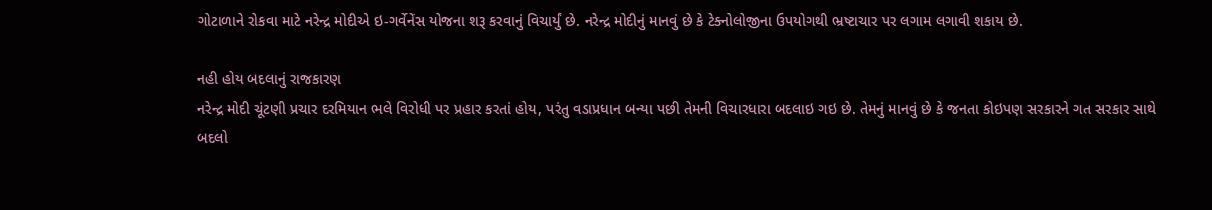ગોટાળાને રોકવા માટે નરેન્દ્ર મોદીએ ઇ-ગર્વેનેંસ યોજના શરૂ કરવાનું વિચાર્યું છે. નરેન્દ્ર મોદીનું માનવું છે કે ટેક્નોલોજીના ઉપયોગથી ભ્રષ્ટાચાર પર લગામ લગાવી શકાય છે.

નહી હોય બદલાનું રાજકારણ
નરેન્દ્ર મોદી ચૂંટણી પ્રચાર દરમિયાન ભલે વિરોધી પર પ્રહાર કરતાં હોય, પરંતુ વડાપ્રધાન બન્યા પછી તેમની વિચારધારા બદલાઇ ગઇ છે. તેમનું માનવું છે કે જનતા કોઇપણ સરકારને ગત સરકાર સાથે બદલો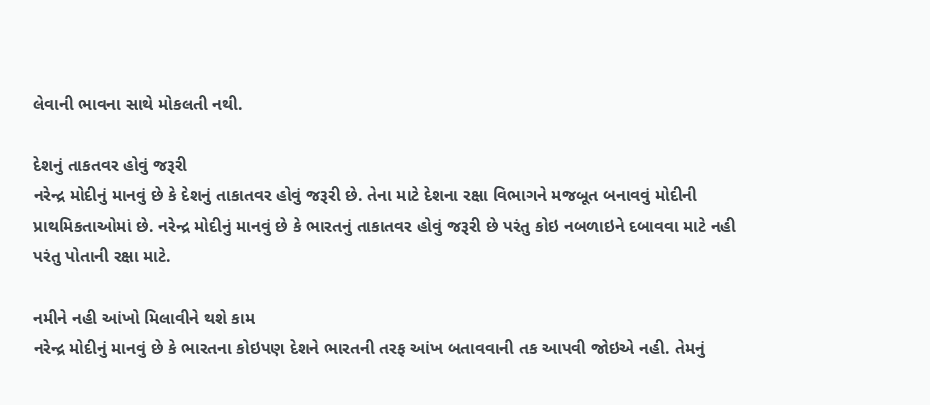લેવાની ભાવના સાથે મોકલતી નથી.

દેશનું તાકતવર હોવું જરૂરી
નરેન્દ્ર મોદીનું માનવું છે કે દેશનું તાકાતવર હોવું જરૂરી છે. તેના માટે દેશના રક્ષા વિભાગને મજબૂત બનાવવું મોદીની પ્રાથમિકતાઓમાં છે. નરેન્દ્ર મોદીનું માનવું છે કે ભારતનું તાકાતવર હોવું જરૂરી છે પરંતુ કોઇ નબળાઇને દબાવવા માટે નહી પરંતુ પોતાની રક્ષા માટે.

નમીને નહી આંખો મિલાવીને થશે કામ
નરેન્દ્ર મોદીનું માનવું છે કે ભારતના કોઇપણ દેશને ભારતની તરફ આંખ બતાવવાની તક આપવી જોઇએ નહી. તેમનું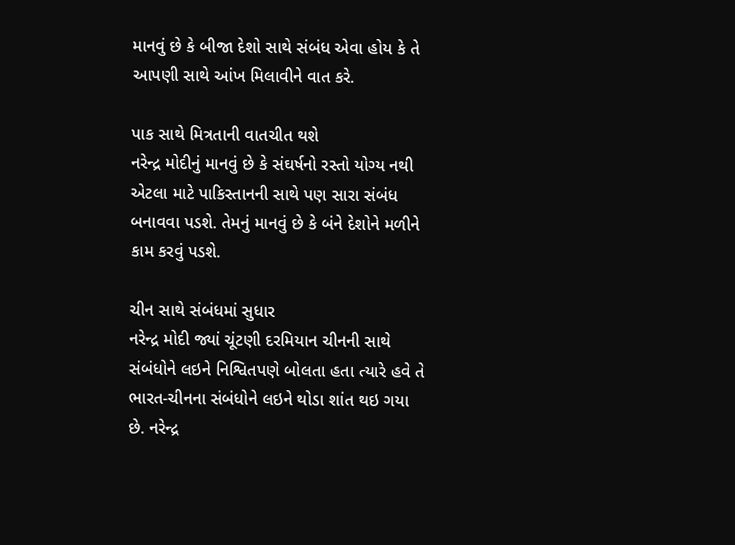માનવું છે કે બીજા દેશો સાથે સંબંધ એવા હોય કે તે આપણી સાથે આંખ મિલાવીને વાત કરે.

પાક સાથે મિત્રતાની વાતચીત થશે
નરેન્દ્ર મોદીનું માનવું છે કે સંઘર્ષનો રસ્તો યોગ્ય નથી એટલા માટે પાકિસ્તાનની સાથે પણ સારા સંબંધ બનાવવા પડશે. તેમનું માનવું છે કે બંને દેશોને મળીને કામ કરવું પડશે.

ચીન સાથે સંબંધમાં સુધાર
નરેન્દ્ર મોદી જ્યાં ચૂંટણી દરમિયાન ચીનની સાથે સંબંધોને લઇને નિશ્વિતપણે બોલતા હતા ત્યારે હવે તે ભારત-ચીનના સંબંધોને લઇને થોડા શાંત થઇ ગયા છે. નરેન્દ્ર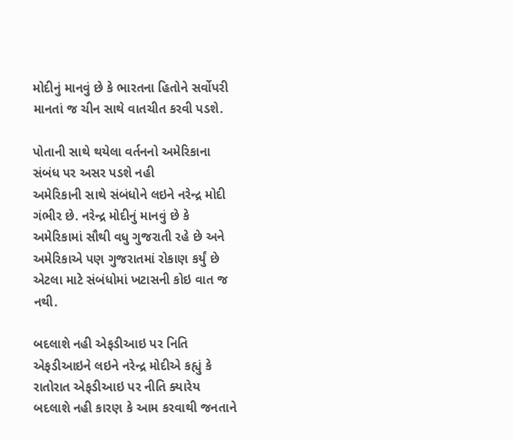મોદીનું માનવું છે કે ભારતના હિતોને સર્વોપરી માનતાં જ ચીન સાથે વાતચીત કરવી પડશે.

પોતાની સાથે થયેલા વર્તનનો અમેરિકાના સંબંધ પર અસર પડશે નહી
અમેરિકાની સાથે સંબંધોને લઇને નરેન્દ્ર મોદી ગંભીર છે. નરેન્દ્ર મોદીનું માનવું છે કે અમેરિકામાં સૌથી વધુ ગુજરાતી રહે છે અને અમેરિકાએ પણ ગુજરાતમાં રોકાણ કર્યું છે એટલા માટે સંબંધોમાં ખટાસની કોઇ વાત જ નથી.

બદલાશે નહી એફડીઆઇ પર નિતિ
એફડીઆઇને લઇને નરેન્દ્ર મોદીએ કહ્યું કે રાતોરાત એફડીઆઇ પર નીતિ ક્યારેય બદલાશે નહી કારણ કે આમ કરવાથી જનતાને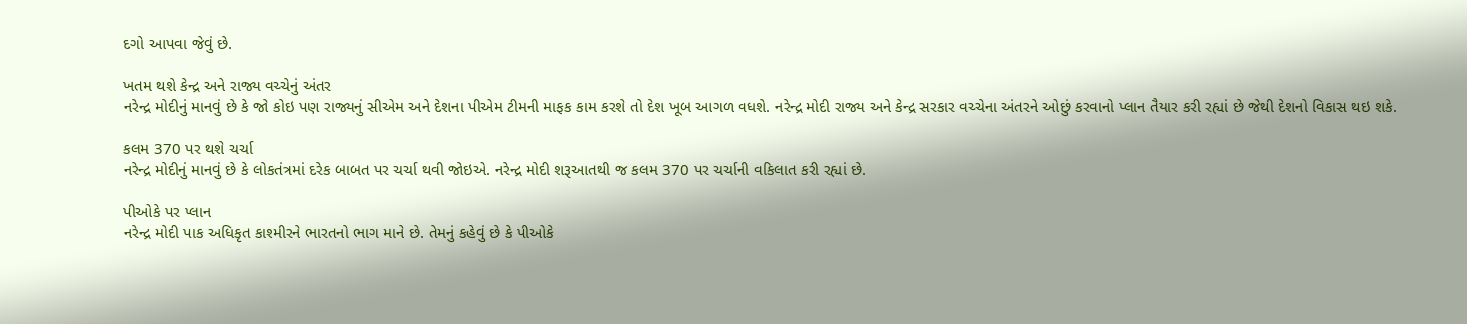દગો આપવા જેવું છે.

ખતમ થશે કેન્દ્ર અને રાજ્ય વચ્ચેનું અંતર
નરેન્દ્ર મોદીનું માનવું છે કે જો કોઇ પણ રાજ્યનું સીએમ અને દેશના પીએમ ટીમની માફક કામ કરશે તો દેશ ખૂબ આગળ વધશે. નરેન્દ્ર મોદી રાજ્ય અને કેન્દ્ર સરકાર વચ્ચેના અંતરને ઓછું કરવાનો પ્લાન તૈયાર કરી રહ્યાં છે જેથી દેશનો વિકાસ થઇ શકે.

કલમ 370 પર થશે ચર્ચા
નરેન્દ્ર મોદીનું માનવું છે કે લોકતંત્રમાં દરેક બાબત પર ચર્ચા થવી જોઇએ. નરેન્દ્ર મોદી શરૂઆતથી જ કલમ 370 પર ચર્ચાની વકિલાત કરી રહ્યાં છે.

પીઓકે પર પ્લાન
નરેન્દ્ર મોદી પાક અધિકૃત કાશ્મીરને ભારતનો ભાગ માને છે. તેમનું કહેવું છે કે પીઓકે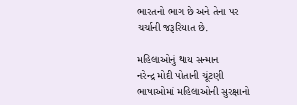ભારતનો ભાગ છે અને તેના પર ચર્ચાની જરૂરિયાત છે.

મહિલાઓનું થાય સન્માન
નરેન્દ્ર મોદી પોતાની ચૂંટણી ભાષાઓમાં મહિલાઓની સુરક્ષાનો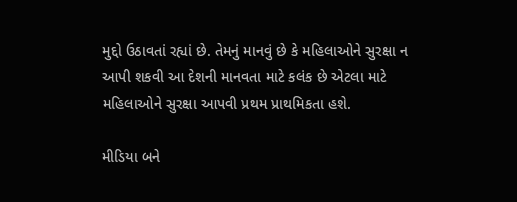મુદ્દો ઉઠાવતાં રહ્યાં છે. તેમનું માનવું છે કે મહિલાઓને સુરક્ષા ન આપી શકવી આ દેશની માનવતા માટે કલંક છે એટલા માટે મહિલાઓને સુરક્ષા આપવી પ્રથમ પ્રાથમિકતા હશે.

મીડિયા બને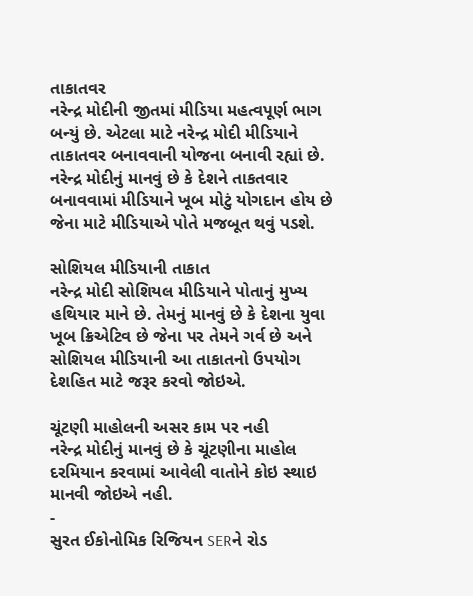તાકાતવર
નરેન્દ્ર મોદીની જીતમાં મીડિયા મહત્વપૂર્ણ ભાગ બન્યું છે. એટલા માટે નરેન્દ્ર મોદી મીડિયાને તાકાતવર બનાવવાની યોજના બનાવી રહ્યાં છે. નરેન્દ્ર મોદીનું માનવું છે કે દેશને તાકતવાર બનાવવામાં મીડિયાને ખૂબ મોટું યોગદાન હોય છે જેના માટે મીડિયાએ પોતે મજબૂત થવું પડશે.

સોશિયલ મીડિયાની તાકાત
નરેન્દ્ર મોદી સોશિયલ મીડિયાને પોતાનું મુખ્ય હથિયાર માને છે. તેમનું માનવું છે કે દેશના યુવા ખૂબ ક્રિએટિવ છે જેના પર તેમને ગર્વ છે અને સોશિયલ મીડિયાની આ તાકાતનો ઉપયોગ દેશહિત માટે જરૂર કરવો જોઇએ.

ચૂંટણી માહોલની અસર કામ પર નહી
નરેન્દ્ર મોદીનું માનવું છે કે ચૂંટણીના માહોલ દરમિયાન કરવામાં આવેલી વાતોને કોઇ સ્થાઇ માનવી જોઇએ નહી.
-
સુરત ઈકોનોમિક રિજિયન SERને રોડ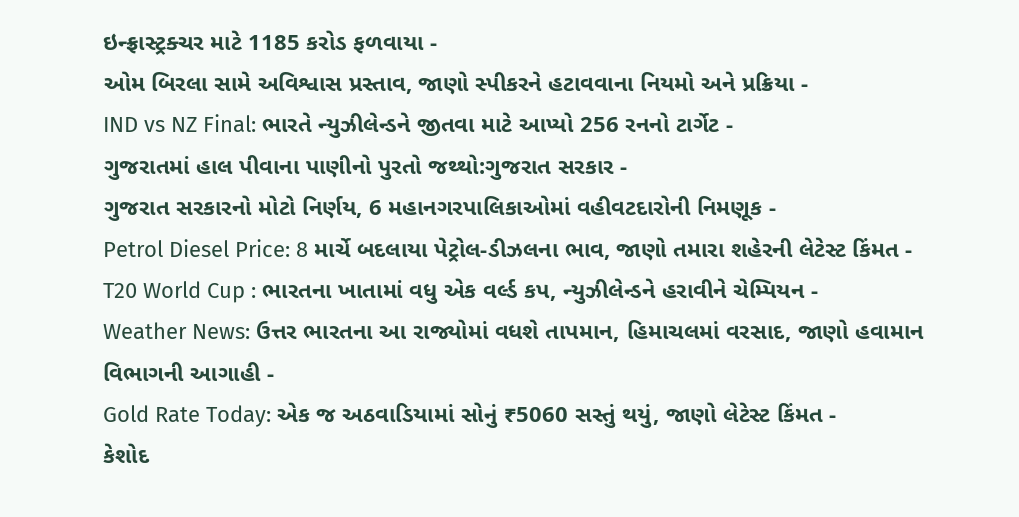ઇન્ફ્રાસ્ટ્રક્ચર માટે 1185 કરોડ ફળવાયા -
ઓમ બિરલા સામે અવિશ્વાસ પ્રસ્તાવ, જાણો સ્પીકરને હટાવવાના નિયમો અને પ્રક્રિયા -
IND vs NZ Final: ભારતે ન્યુઝીલેન્ડને જીતવા માટે આપ્યો 256 રનનો ટાર્ગેટ -
ગુજરાતમાં હાલ પીવાના પાણીનો પુરતો જથ્થો:ગુજરાત સરકાર -
ગુજરાત સરકારનો મોટો નિર્ણય, 6 મહાનગરપાલિકાઓમાં વહીવટદારોની નિમણૂક -
Petrol Diesel Price: 8 માર્ચે બદલાયા પેટ્રોલ-ડીઝલના ભાવ, જાણો તમારા શહેરની લેટેસ્ટ કિંમત -
T20 World Cup : ભારતના ખાતામાં વધુ એક વર્લ્ડ કપ, ન્યુઝીલેન્ડને હરાવીને ચેમ્પિયન -
Weather News: ઉત્તર ભારતના આ રાજ્યોમાં વધશે તાપમાન, હિમાચલમાં વરસાદ, જાણો હવામાન વિભાગની આગાહી -
Gold Rate Today: એક જ અઠવાડિયામાં સોનું ₹5060 સસ્તું થયું, જાણો લેટેસ્ટ કિંમત -
કેશોદ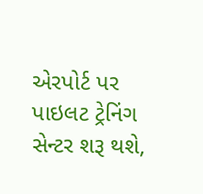એરપોર્ટ પર પાઇલટ ટ્રેનિંગ સેન્ટર શરૂ થશે,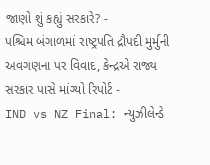જાણો શું કહ્યું સરકારે? -
પશ્ચિમ બંગાળમાં રાષ્ટ્રપતિ દ્રૌપદી મુર્મુની અવગણના પર વિવાદ, કેન્દ્રએ રાજ્ય સરકાર પાસે માંગ્યો રિપોર્ટ -
IND vs NZ Final: ન્યુઝીલેન્ડે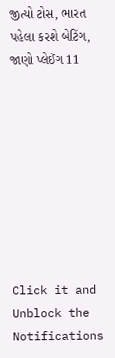જીત્યો ટોસ, ભારત પહેલા કરશે બેટિંગ, જાણો પ્લેઈંગ 11









Click it and Unblock the Notifications